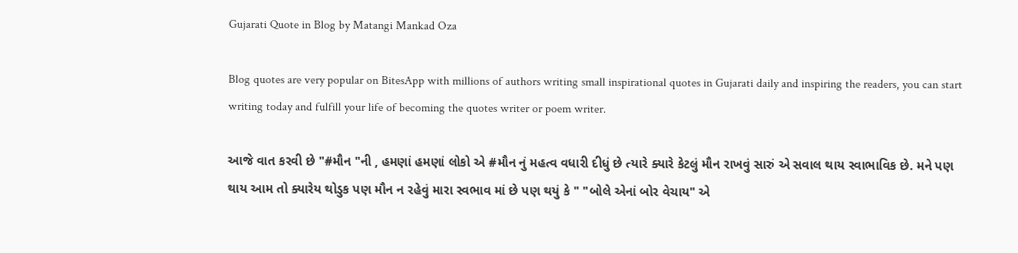Gujarati Quote in Blog by Matangi Mankad Oza

Blog quotes are very popular on BitesApp with millions of authors writing small inspirational quotes in Gujarati daily and inspiring the readers, you can start writing today and fulfill your life of becoming the quotes writer or poem writer.

આજે વાત કરવી છે "#મૌન "ની , હમણાં હમણાં લોકો એ #મૌન નું મહત્વ વધારી દીધું છે ત્યારે ક્યારે કેટલું મૌન રાખવું સારું એ સવાલ થાય સ્વાભાવિક છે. મને પણ થાય આમ તો ક્યારેય થોડુક પણ મૌન ન રહેવું મારા સ્વભાવ માં છે પણ થયું કે " "બોલે એનાં બોર વેચાય" એ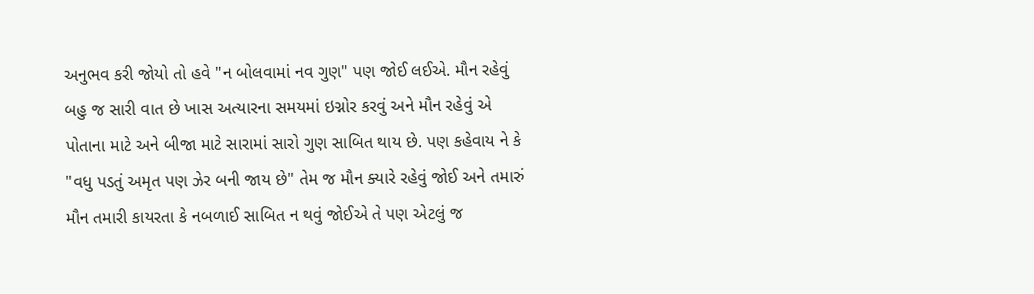અનુભવ કરી જોયો તો હવે "ન બોલવામાં નવ ગુણ" પણ જોઈ લઈએ. મૌન રહેવું બહુ જ સારી વાત છે ખાસ અત્યારના સમયમાં ઇગ્નોર કરવું અને મૌન રહેવું એ પોતાના માટે અને બીજા માટે સારામાં સારો ગુણ સાબિત થાય છે. પણ કહેવાય ને કે "વધુ પડતું અમૃત પણ ઝેર બની જાય છે" તેમ જ મૌન ક્યારે રહેવું જોઈ અને તમારું મૌન તમારી કાયરતા કે નબળાઈ સાબિત ન થવું જોઈએ તે પણ એટલું જ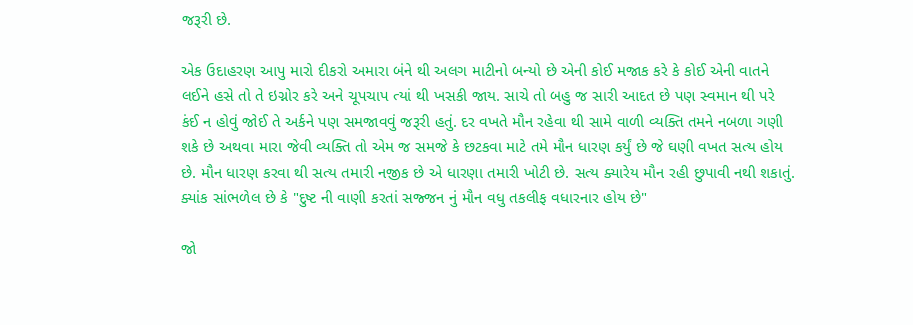જરૂરી છે.

એક ઉદાહરણ આપુ મારો દીકરો અમારા બંને થી અલગ માટીનો બન્યો છે એની કોઈ મજાક કરે કે કોઈ એની વાતને લઈને હસે તો તે ઇગ્નોર કરે અને ચૂપચાપ ત્યાં થી ખસકી જાય. સાચે તો બહુ જ સારી આદત છે પણ સ્વમાન થી પરે કંઈ ન હોવું જોઈ તે અર્કને પણ સમજાવવું જરૂરી હતું. દર વખતે મૌન રહેવા થી સામે વાળી વ્યક્તિ તમને નબળા ગણી શકે છે અથવા મારા જેવી વ્યક્તિ તો એમ જ સમજે કે છટકવા માટે તમે મૌન ધારણ કર્યું છે જે ઘણી વખત સત્ય હોય છે. મૌન ધારણ કરવા થી સત્ય તમારી નજીક છે એ ધારણા તમારી ખોટી છે. સત્ય ક્યારેય મૌન રહી છુપાવી નથી શકાતું. ક્યાંક સાંભળેલ છે કે "દુષ્ટ ની વાણી કરતાં સજ્જન નું મૌન વધુ તકલીફ વધારનાર હોય છે"

જો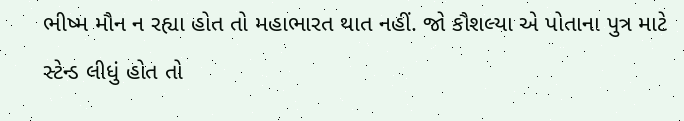ભીષ્મ મૌન ન રહ્યા હોત તો મહાભારત થાત નહીં. જો કૌશલ્યા એ પોતાના પુત્ર માટે સ્ટેન્ડ લીધું હોત તો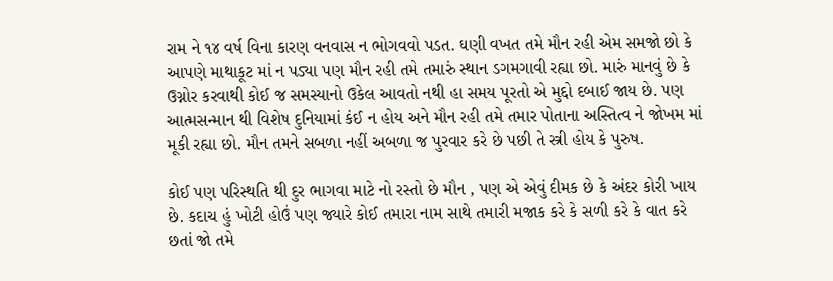રામ ને ૧૪ વર્ષ વિના કારણ વનવાસ ન ભોગવવો પડત. ઘણી વખત તમે મૌન રહી એમ સમજો છો કે આપણે માથાકૂટ માં ન પડ્યા પણ મૌન રહી તમે તમારું સ્થાન ડગમગાવી રહ્યા છો. મારું માનવું છે કે ઉગ્નોર કરવાથી કોઈ જ સમસ્યાનો ઉકેલ આવતો નથી હા સમય પૂરતો એ મુદ્દો દબાઈ જાય છે. પણ આત્મસન્માન થી વિશેષ દુનિયામાં કંઈ ન હોય અને મૌન રહી તમે તમાર પોતાના અસ્તિત્વ ને જોખમ માં મૂકી રહ્યા છો. મૌન તમને સબળા નહીં અબળા જ પુરવાર કરે છે પછી તે સ્ત્રી હોય કે પુરુષ.

કોઈ પણ પરિસ્થતિ થી દુર ભાગવા માટે નો રસ્તો છે મૌન , પણ એ એવું દીમક છે કે અંદર કોરી ખાય છે. કદાચ હું ખોટી હોઉં પણ જ્યારે કોઈ તમારા નામ સાથે તમારી મજાક કરે કે સળી કરે કે વાત કરે છતાં જો તમે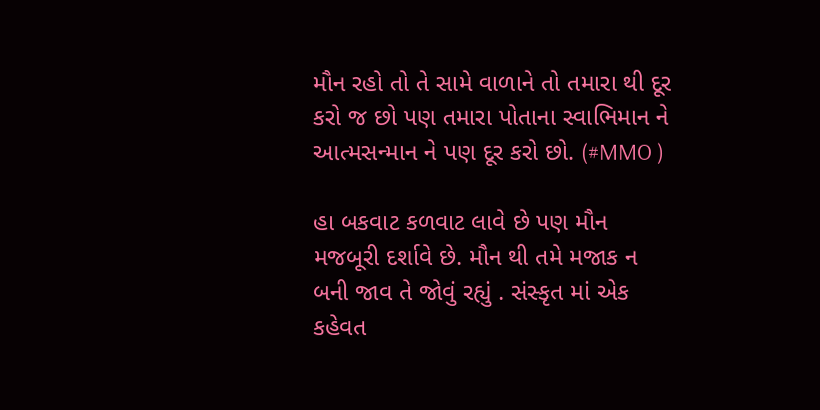મૌન રહો તો તે સામે વાળાને તો તમારા થી દૂર કરો જ છો પણ તમારા પોતાના સ્વાભિમાન ને આત્મસન્માન ને પણ દૂર કરો છો. (#MMO )

હા બકવાટ કળવાટ લાવે છે પણ મૌન મજબૂરી દર્શાવે છે. મૌન થી તમે મજાક ન બની જાવ તે જોવું રહ્યું . સંસ્કૃત માં એક કહેવત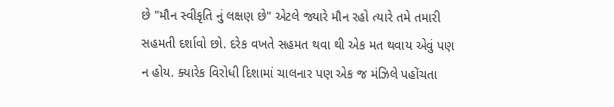છે "મૌન સ્વીકૃતિ નું લક્ષણ છે" એટલે જ્યારે મૌન રહો ત્યારે તમે તમારી સહમતી દર્શાવો છો. દરેક વખતે સહમત થવા થી એક મત થવાય એવું પણ ન હોય. ક્યારેક વિરોધી દિશામાં ચાલનાર પણ એક જ મંઝિલે પહોંચતા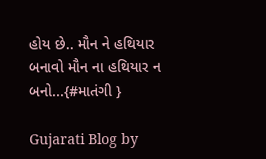હોય છે.. મૌન ને હથિયાર બનાવો મૌન ના હથિયાર ન બનો...{#માતંગી }

Gujarati Blog by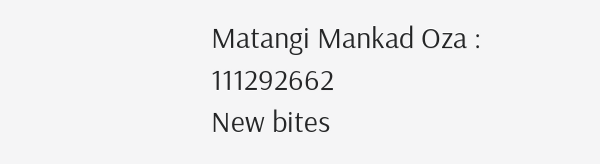Matangi Mankad Oza : 111292662
New bites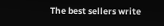The best sellers write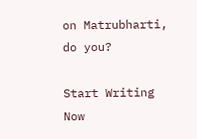on Matrubharti, do you?

Start Writing Now